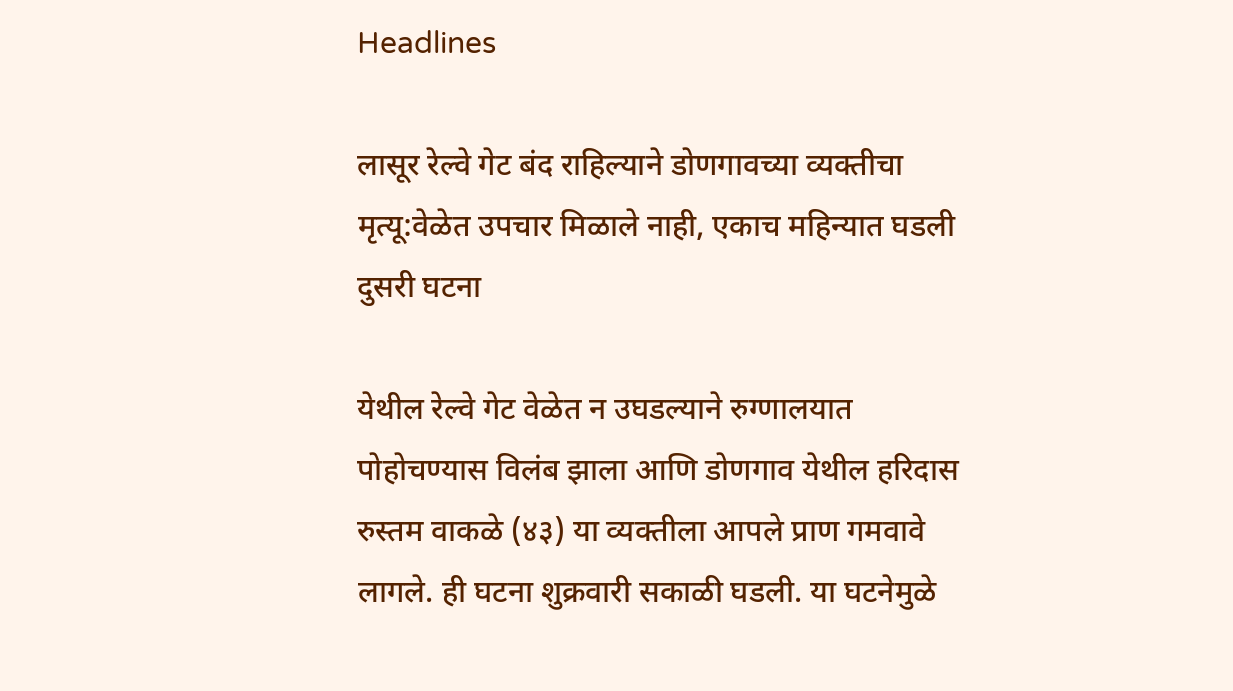Headlines

लासूर रेल्वे गेट बंद राहिल्याने डोणगावच्या व्यक्तीचा मृत्यू:वेळेत उपचार मिळाले नाही, एकाच महिन्यात घडली दुसरी घटना

येथील रेल्वे गेट वेळेत न उघडल्याने रुग्णालयात पोहोचण्यास विलंब झाला आणि डोणगाव येथील हरिदास रुस्तम वाकळे (४३) या व्यक्तीला आपले प्राण गमवावे लागले. ही घटना शुक्रवारी सकाळी घडली. या घटनेमुळे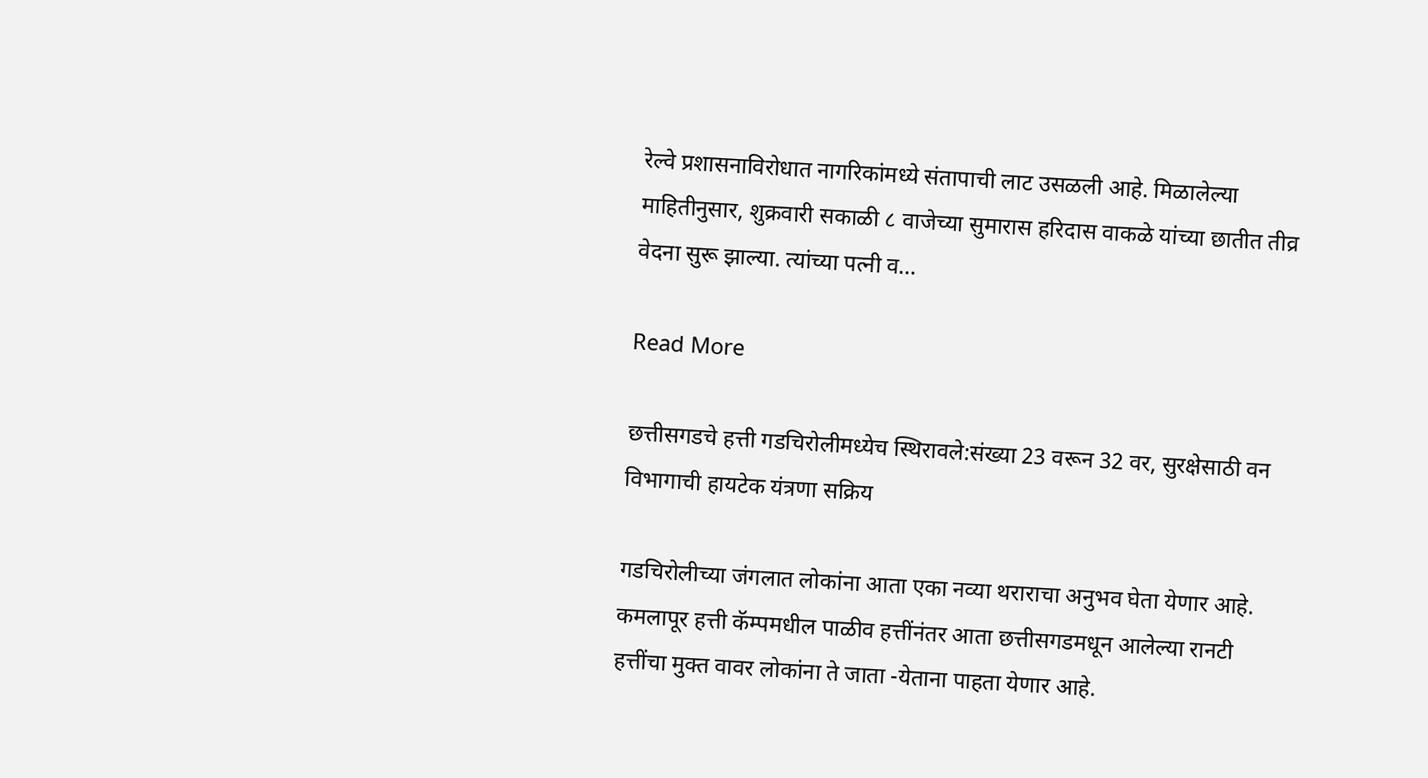रेल्वे प्रशासनाविरोधात नागरिकांमध्ये संतापाची लाट उसळली आहे. मिळालेल्या माहितीनुसार, शुक्रवारी सकाळी ८ वाजेच्या सुमारास हरिदास वाकळे यांच्या छातीत तीव्र वेदना सुरू झाल्या. त्यांच्या पत्नी व…

Read More

छत्तीसगडचे हत्ती गडचिरोलीमध्येच स्थिरावले:संख्या 23 वरून 32 वर, सुरक्षेसाठी वन विभागाची हायटेक यंत्रणा सक्रिय

गडचिरोलीच्या जंगलात लोकांना आता एका नव्या थराराचा अनुभव घेता येणार आहे. कमलापूर हत्ती कॅम्पमधील पाळीव हत्तींनंतर आता छत्तीसगडमधून आलेल्या रानटी हत्तींचा मुक्त वावर लोकांना ते जाता -येताना पाहता येणार आहे.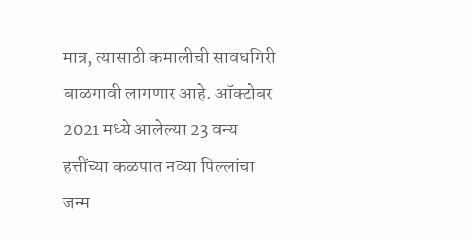मात्र, त्यासाठी कमालीची सावधगिरी बाळगावी लागणार आहे. ऑक्टोबर 2021 मध्ये आलेल्या 23 वन्य हत्तींच्या कळपात नव्या पिल्लांचा जन्म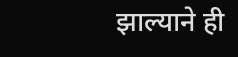झाल्याने ही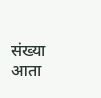संख्या आता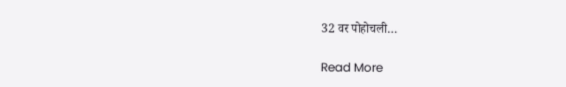32 वर पोहोचली…

Read More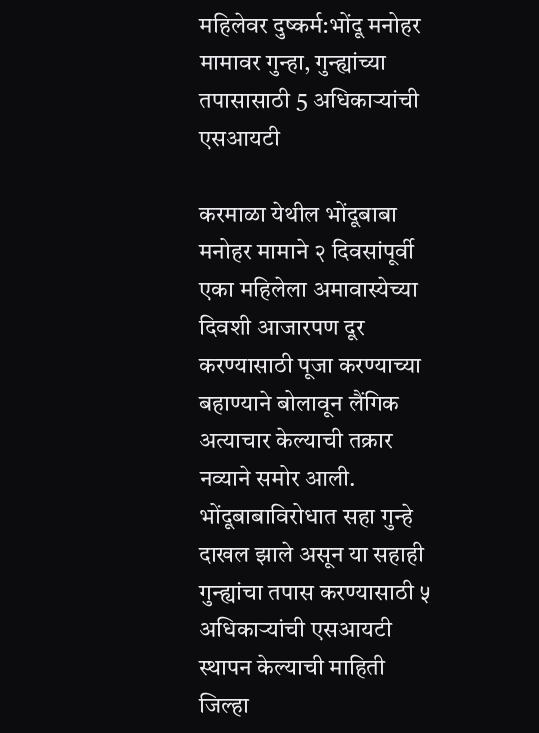महिलेवर दुष्कर्म:भोंदू मनोहर मामावर गुन्हा, गुन्ह्यांच्या तपासासाठी 5 अधिकाऱ्यांची एसआयटी

करमाळा येथील भोंदूबाबा मनोहर मामाने २ दिवसांपूर्वी एका महिलेला अमावास्येच्या दिवशी आजारपण दूर करण्यासाठी पूजा करण्याच्या बहाण्याने बोलावून लैंगिक अत्याचार केल्याची तक्रार नव्याने समोर आली. भोंदूबाबाविरोधात सहा गुन्हे दाखल झाले असून या सहाही गुन्ह्यांचा तपास करण्यासाठी ५ अधिकाऱ्यांची एसआयटी स्थापन केल्याची माहिती जिल्हा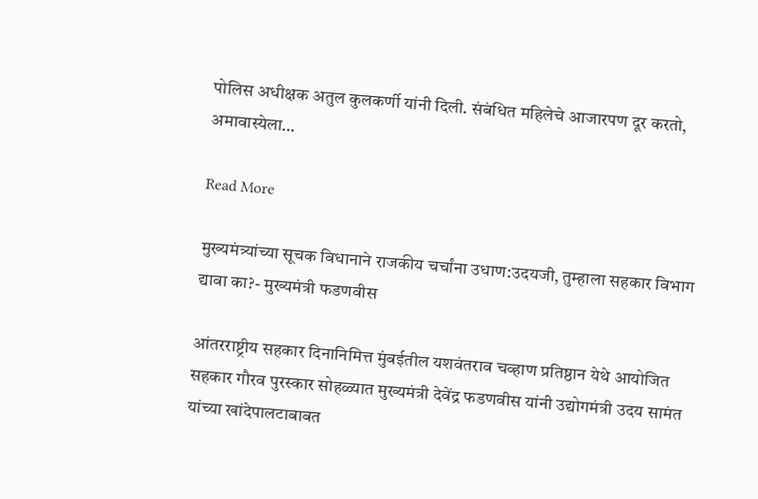पोलिस अधीक्षक अतुल कुलकर्णी यांनी दिली. संबंधित महिलेचे आजारपण दूर करतो, अमावास्येला…

Read More

मुख्यमंत्र्यांच्या सूचक विधानाने राजकीय चर्चांना उधाण:उदयजी, तुम्हाला सहकार विभाग द्यावा का?- मुख्यमंत्री फडणवीस

आंतरराष्ट्रीय सहकार दिनानिमित्त मुंबईतील यशवंतराव चव्हाण प्रतिष्ठान येथे आयोजित सहकार गौरव पुरस्कार सोहळ्यात मुख्यमंत्री देवेंद्र फडणवीस यांनी उद्योगमंत्री उदय सामंत यांच्या खांदेपालटाबाबत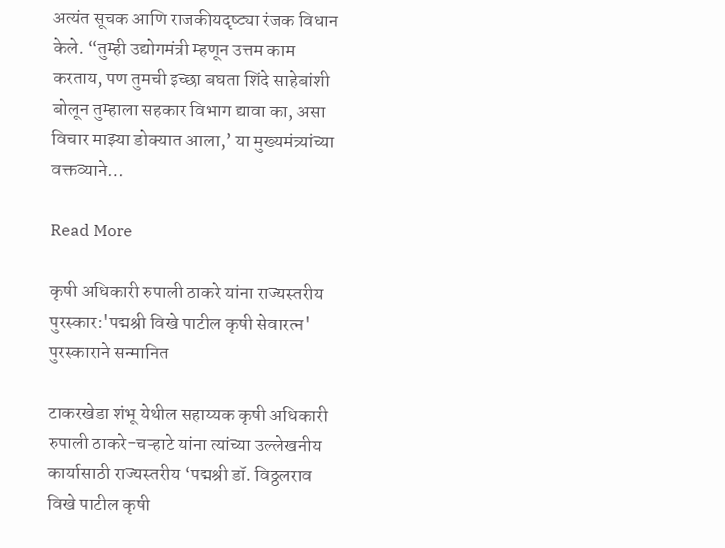अत्यंत सूचक आणि राजकीयदृष्ट्या रंजक विधान केले. “तुम्ही उद्योगमंत्री म्हणून उत्तम काम करताय, पण तुमची इच्छा बघता शिंदे साहेबांशी बोलून तुम्हाला सहकार विभाग द्यावा का, असा विचार माझ्या डोक्यात आला,’ या मुख्यमंत्र्यांच्या वक्तव्याने…

Read More

कृषी अधिकारी रुपाली ठाकरे यांना राज्यस्तरीय पुरस्कार:'पद्मश्री विखे पाटील कृषी सेवारत्न' पुरस्काराने सन्मानित

टाकरखेडा शंभू येथील सहाय्यक कृषी अधिकारी रुपाली ठाकरे-चऱ्हाटे यांना त्यांच्या उल्लेखनीय कार्यासाठी राज्यस्तरीय ‘पद्मश्री डॉ. विठ्ठलराव विखे पाटील कृषी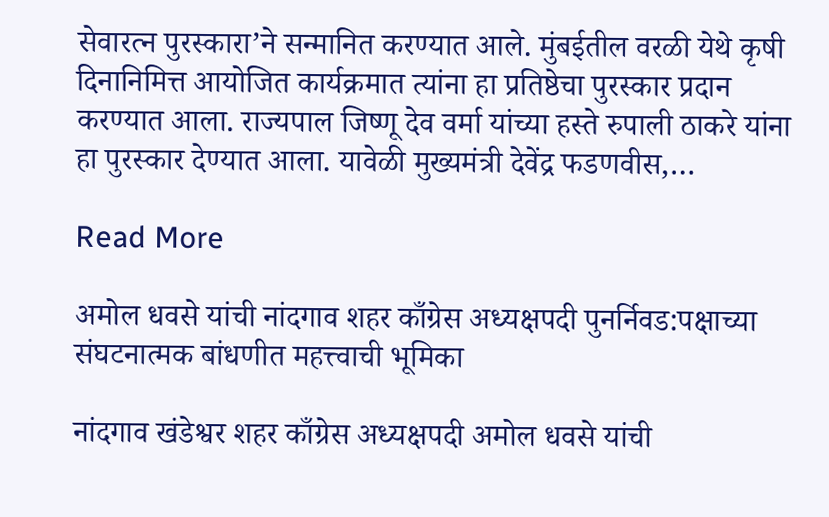सेवारत्न पुरस्कारा’ने सन्मानित करण्यात आले. मुंबईतील वरळी येथे कृषी दिनानिमित्त आयोजित कार्यक्रमात त्यांना हा प्रतिष्ठेचा पुरस्कार प्रदान करण्यात आला. राज्यपाल जिष्णू देव वर्मा यांच्या हस्ते रुपाली ठाकरे यांना हा पुरस्कार देण्यात आला. यावेळी मुख्यमंत्री देवेंद्र फडणवीस,…

Read More

अमोल धवसे यांची नांदगाव शहर काँग्रेस अध्यक्षपदी पुनर्निवड:पक्षाच्या संघटनात्मक बांधणीत महत्त्वाची भूमिका

नांदगाव खंडेश्वर शहर काँग्रेस अध्यक्षपदी अमोल धवसे यांची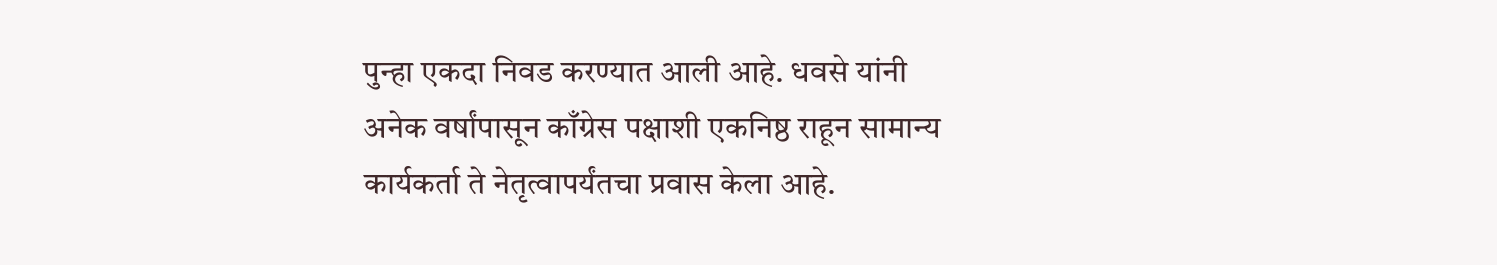पुन्हा एकदा निवड करण्यात आली आहे. धवसे यांनी अनेक वर्षांपासून काँग्रेस पक्षाशी एकनिष्ठ राहून सामान्य कार्यकर्ता ते नेतृत्वापर्यंतचा प्रवास केला आहे.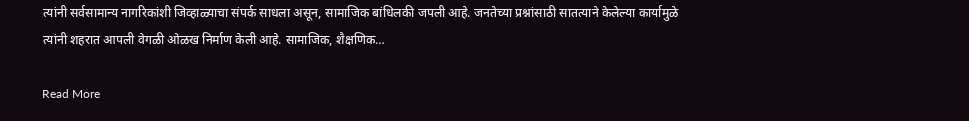त्यांनी सर्वसामान्य नागरिकांशी जिव्हाळ्याचा संपर्क साधला असून, सामाजिक बांधिलकी जपली आहे. जनतेच्या प्रश्नांसाठी सातत्याने केलेल्या कार्यामुळे त्यांनी शहरात आपली वेगळी ओळख निर्माण केली आहे. सामाजिक, शैक्षणिक…

Read More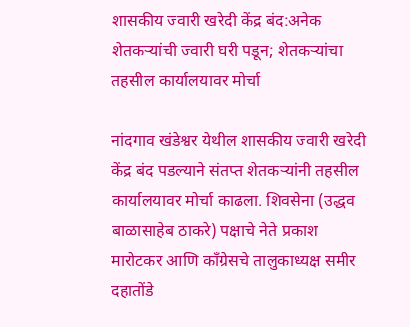शासकीय ज्वारी खरेदी केंद्र बंद:अनेक शेतकऱ्यांची ज्वारी घरी पडून; शेतकऱ्यांचा तहसील कार्यालयावर मोर्चा

नांदगाव खंडेश्वर येथील शासकीय ज्वारी खरेदी केंद्र बंद पडल्याने संतप्त शेतकऱ्यांनी तहसील कार्यालयावर मोर्चा काढला. शिवसेना (उद्धव बाळासाहेब ठाकरे) पक्षाचे नेते प्रकाश मारोटकर आणि काँग्रेसचे तालुकाध्यक्ष समीर दहातोंडे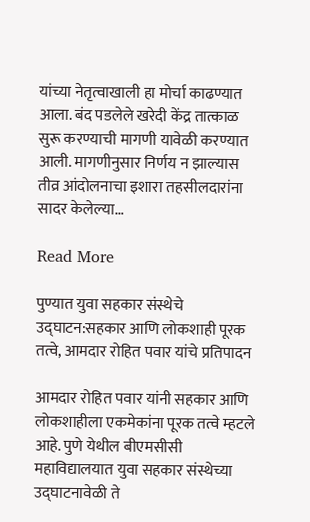यांच्या नेतृत्वाखाली हा मोर्चा काढण्यात आला. बंद पडलेले खरेदी केंद्र तात्काळ सुरू करण्याची मागणी यावेळी करण्यात आली. मागणीनुसार निर्णय न झाल्यास तीव्र आंदोलनाचा इशारा तहसीलदारांना सादर केलेल्या…

Read More

पुण्यात युवा सहकार संस्थेचे उद्घाटन:सहकार आणि लोकशाही पूरक तत्वे, आमदार रोहित पवार यांचे प्रतिपादन

आमदार रोहित पवार यांनी सहकार आणि लोकशाहीला एकमेकांना पूरक तत्वे म्हटले आहे. पुणे येथील बीएमसीसी महाविद्यालयात युवा सहकार संस्थेच्या उद्घाटनावेळी ते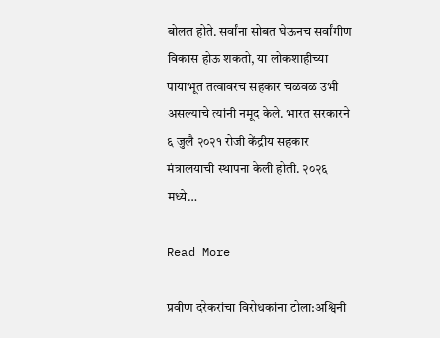बोलत होते. सर्वांना सोबत घेऊनच सर्वांगीण विकास होऊ शकतो, या लोकशाहीच्या पायाभूत तत्वावरच सहकार चळवळ उभी असल्याचे त्यांनी नमूद केले. भारत सरकारने ६ जुलै २०२१ रोजी केंद्रीय सहकार मंत्रालयाची स्थापना केली होती. २०२६ मध्ये…

Read More

प्रवीण दरेकरांचा विरोधकांना टोला:अश्विनी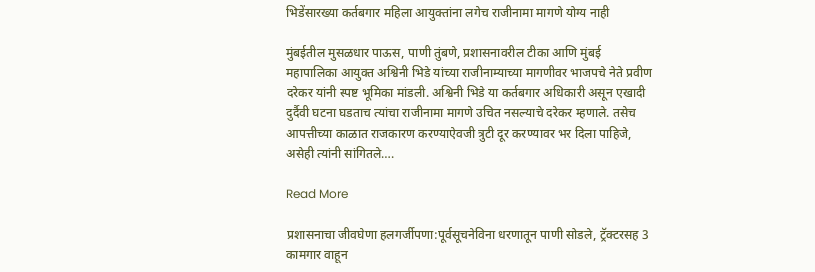भिडेंसारख्या कर्तबगार महिला आयुक्तांना लगेच राजीनामा मागणे योग्य नाही

मुंबईतील मुसळधार पाऊस, पाणी तुंबणे, प्रशासनावरील टीका आणि मुंबई महापालिका आयुक्त अश्विनी भिडे यांच्या राजीनाम्याच्या मागणीवर भाजपचे नेते प्रवीण दरेकर यांनी स्पष्ट भूमिका मांडली. अश्विनी भिडे या कर्तबगार अधिकारी असून एखादी दुर्दैवी घटना घडताच त्यांचा राजीनामा मागणे उचित नसल्याचे दरेकर म्हणाले. तसेच आपत्तीच्या काळात राजकारण करण्याऐवजी त्रुटी दूर करण्यावर भर दिला पाहिजे, असेही त्यांनी सांगितले….

Read More

प्रशासनाचा जीवघेणा हलगर्जीपणा:पूर्वसूचनेविना धरणातून पाणी सोडले, ट्रॅक्टरसह 3 कामगार वाहून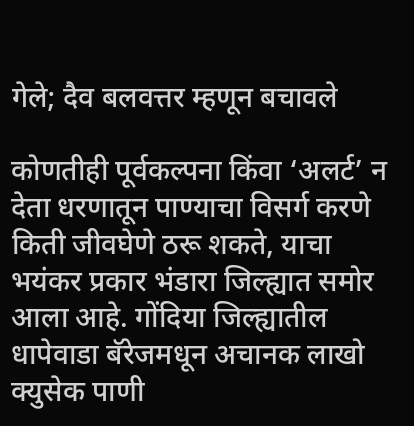गेले; दैव बलवत्तर म्हणून बचावले

कोणतीही पूर्वकल्पना किंवा ‘अलर्ट’ न देता धरणातून पाण्याचा विसर्ग करणे किती जीवघेणे ठरू शकते, याचा भयंकर प्रकार भंडारा जिल्ह्यात समोर आला आहे. गोंदिया जिल्ह्यातील धापेवाडा बॅरेजमधून अचानक लाखो क्युसेक पाणी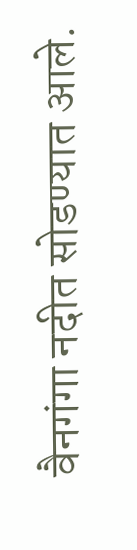वैनगंगा नदीत सोडण्यात आले.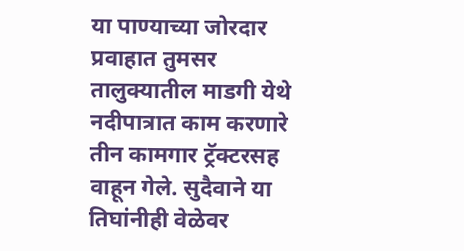या पाण्याच्या जोरदार प्रवाहात तुमसर तालुक्यातील माडगी येथे नदीपात्रात काम करणारे तीन कामगार ट्रॅक्टरसह वाहून गेले. सुदैवाने या तिघांनीही वेळेवर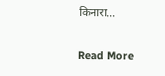किनारा…

Read More